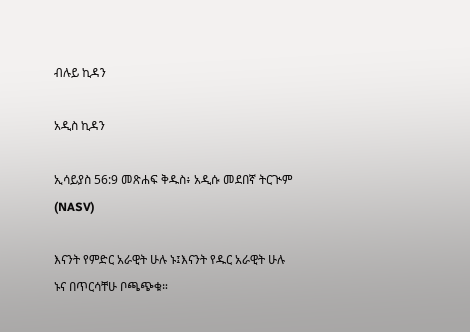ብሉይ ኪዳን

አዲስ ኪዳን

ኢሳይያስ 56:9 መጽሐፍ ቅዱስ፥ አዲሱ መደበኛ ትርጒም (NASV)

እናንት የምድር አራዊት ሁሉ ኑ፤እናንት የዱር አራዊት ሁሉ ኑና በጥርሳቸሁ ቦጫጭቁ።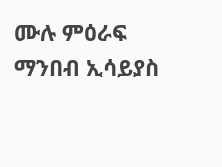ሙሉ ምዕራፍ ማንበብ ኢሳይያስ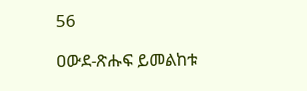56

ዐውደ-ጽሑፍ ይመልከቱ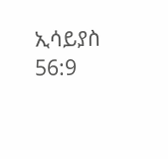ኢሳይያስ 56:9